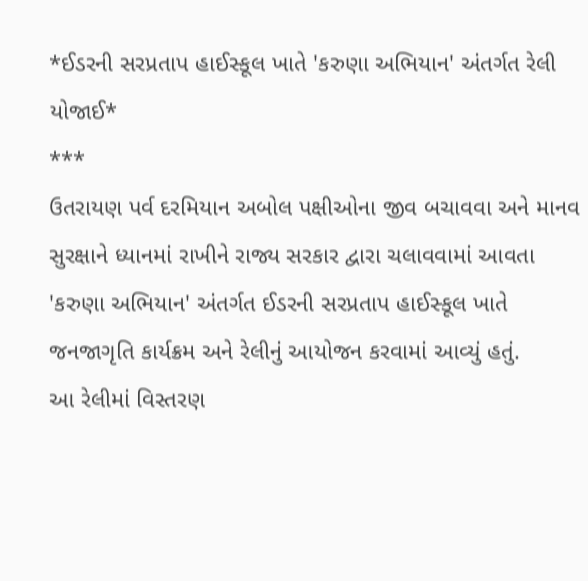*ઈડરની સરપ્રતાપ હાઈસ્કૂલ ખાતે 'કરુણા અભિયાન' અંતર્ગત રેલી યોજાઈ*
***
ઉતરાયણ પર્વ દરમિયાન અબોલ પક્ષીઓના જીવ બચાવવા અને માનવ સુરક્ષાને ધ્યાનમાં રાખીને રાજ્ય સરકાર દ્વારા ચલાવવામાં આવતા 'કરુણા અભિયાન' અંતર્ગત ઈડરની સરપ્રતાપ હાઈસ્કૂલ ખાતે જનજાગૃતિ કાર્યક્રમ અને રેલીનું આયોજન કરવામાં આવ્યું હતું.
આ રેલીમાં વિસ્તરણ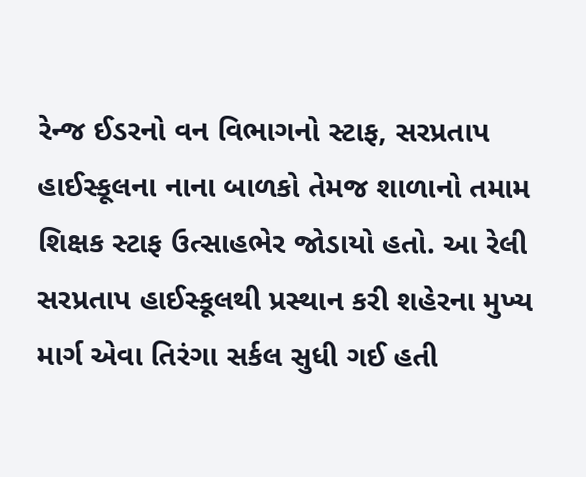રેન્જ ઈડરનો વન વિભાગનો સ્ટાફ, સરપ્રતાપ હાઈસ્કૂલના નાના બાળકો તેમજ શાળાનો તમામ શિક્ષક સ્ટાફ ઉત્સાહભેર જોડાયો હતો. આ રેલી સરપ્રતાપ હાઈસ્કૂલથી પ્રસ્થાન કરી શહેરના મુખ્ય માર્ગ એવા તિરંગા સર્કલ સુધી ગઈ હતી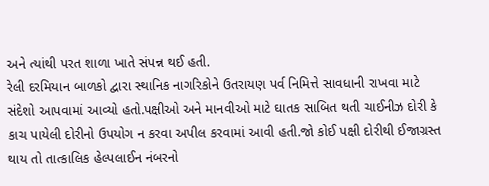અને ત્યાંથી પરત શાળા ખાતે સંપન્ન થઈ હતી.
રેલી દરમિયાન બાળકો દ્વારા સ્થાનિક નાગરિકોને ઉતરાયણ પર્વ નિમિત્તે સાવધાની રાખવા માટે સંદેશો આપવામાં આવ્યો હતો.પક્ષીઓ અને માનવીઓ માટે ઘાતક સાબિત થતી ચાઈનીઝ દોરી કે કાચ પાયેલી દોરીનો ઉપયોગ ન કરવા અપીલ કરવામાં આવી હતી.જો કોઈ પક્ષી દોરીથી ઈજાગ્રસ્ત થાય તો તાત્કાલિક હેલ્પલાઈન નંબરનો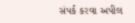સંપર્ક કરવા અપીલ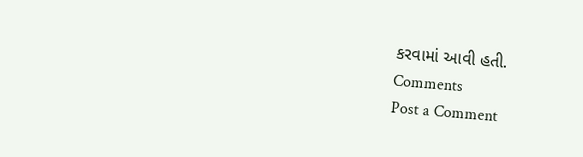કરવામાં આવી હતી.
Comments
Post a Comment